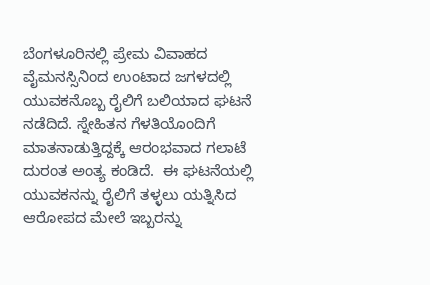ಬೆಂಗಳೂರಿನಲ್ಲಿ ಪ್ರೇಮ ವಿವಾಹದ ವೈಮನಸ್ಸಿನಿಂದ ಉಂಟಾದ ಜಗಳದಲ್ಲಿ ಯುವಕನೊಬ್ಬ ರೈಲಿಗೆ ಬಲಿಯಾದ ಘಟನೆ ನಡೆದಿದೆ. ಸ್ನೇಹಿತನ ಗೆಳತಿಯೊಂದಿಗೆ ಮಾತನಾಡುತ್ತಿದ್ದಕ್ಕೆ ಆರಂಭವಾದ ಗಲಾಟೆ ದುರಂತ ಅಂತ್ಯ ಕಂಡಿದೆ.  ಈ ಘಟನೆಯಲ್ಲಿ ಯುವಕನನ್ನು ರೈಲಿಗೆ ತಳ್ಳಲು ಯತ್ನಿಸಿದ ಆರೋಪದ ಮೇಲೆ ಇಬ್ಬರನ್ನು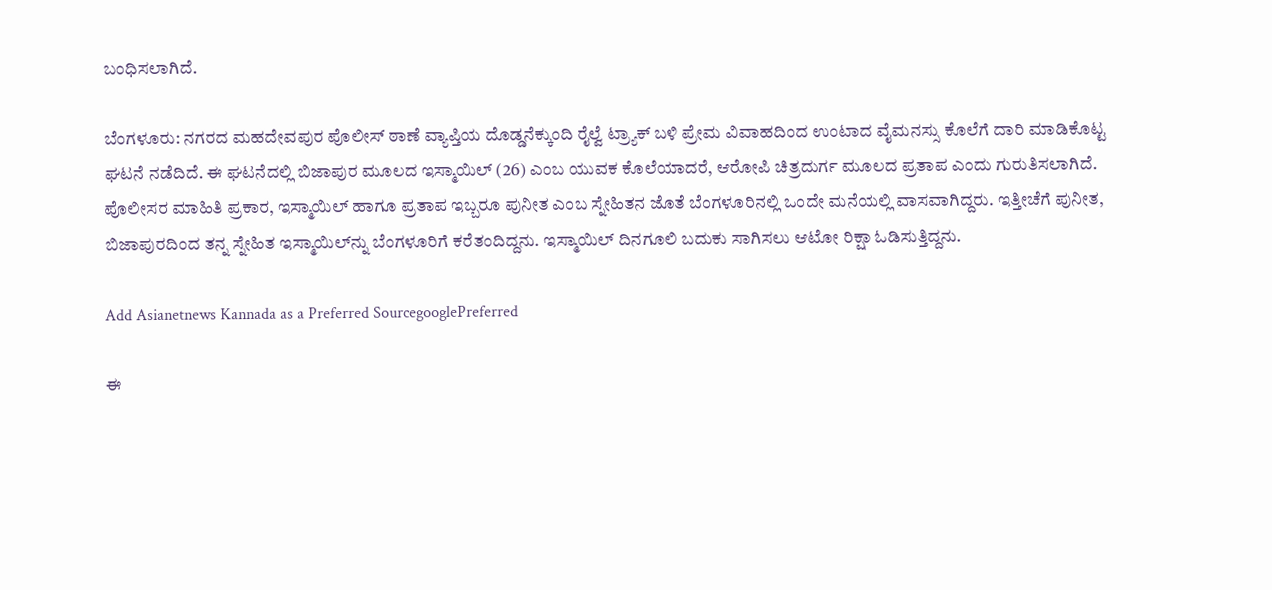ಬಂಧಿಸಲಾಗಿದೆ.

ಬೆಂಗಳೂರು: ನಗರದ ಮಹದೇವಪುರ ಪೊಲೀಸ್ ಠಾಣೆ ವ್ಯಾಪ್ತಿಯ ದೊಡ್ಡನೆಕ್ಕುಂದಿ ರೈಲ್ವೆ ಟ್ರ್ಯಾಕ್ ಬಳಿ ಪ್ರೇಮ ವಿವಾಹದಿಂದ ಉಂಟಾದ ವೈಮನಸ್ಸು ಕೊಲೆಗೆ ದಾರಿ ಮಾಡಿಕೊಟ್ಟ ಘಟನೆ ನಡೆದಿದೆ. ಈ ಘಟನೆದಲ್ಲಿ ಬಿಜಾಪುರ ಮೂಲದ ಇಸ್ಮಾಯಿಲ್ (26) ಎಂಬ ಯುವಕ ಕೊಲೆಯಾದರೆ, ಆರೋಪಿ ಚಿತ್ರದುರ್ಗ ಮೂಲದ ಪ್ರತಾಪ ಎಂದು ಗುರುತಿಸಲಾಗಿದೆ. ಪೊಲೀಸರ ಮಾಹಿತಿ ಪ್ರಕಾರ, ಇಸ್ಮಾಯಿಲ್ ಹಾಗೂ ಪ್ರತಾಪ ಇಬ್ಬರೂ ಪುನೀತ ಎಂಬ ಸ್ನೇಹಿತನ ಜೊತೆ ಬೆಂಗಳೂರಿನಲ್ಲಿ ಒಂದೇ ಮನೆಯಲ್ಲಿ ವಾಸವಾಗಿದ್ದರು. ಇತ್ತೀಚೆಗೆ ಪುನೀತ, ಬಿಜಾಪುರದಿಂದ ತನ್ನ ಸ್ನೇಹಿತ ಇಸ್ಮಾಯಿಲ್‌ನ್ನು ಬೆಂಗಳೂರಿಗೆ ಕರೆತಂದಿದ್ದನು. ಇಸ್ಮಾಯಿಲ್ ದಿನಗೂಲಿ ಬದುಕು ಸಾಗಿಸಲು ಆಟೋ ರಿಕ್ಷಾ ಓಡಿಸುತ್ತಿದ್ದನು.

Add Asianetnews Kannada as a Preferred SourcegooglePreferred

ಈ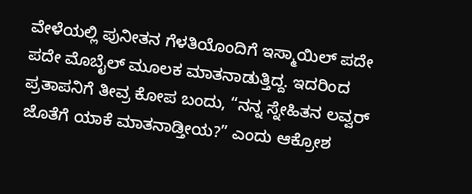ವೇಳೆಯಲ್ಲಿ ಪುನೀತನ ಗೆಳತಿಯೊಂದಿಗೆ ಇಸ್ಮಾಯಿಲ್ ಪದೇ ಪದೇ ಮೊಬೈಲ್‌ ಮೂಲಕ ಮಾತನಾಡುತ್ತಿದ್ದ. ಇದರಿಂದ ಪ್ರತಾಪನಿಗೆ ತೀವ್ರ ಕೋಪ ಬಂದು, “ನನ್ನ ಸ್ನೇಹಿತನ ಲವ್ವರ್ ಜೊತೆಗೆ ಯಾಕೆ ಮಾತನಾಡ್ತೀಯ?” ಎಂದು ಆಕ್ರೋಶ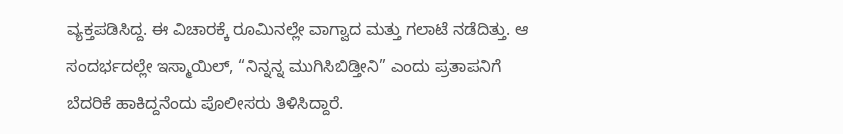ವ್ಯಕ್ತಪಡಿಸಿದ್ದ. ಈ ವಿಚಾರಕ್ಕೆ ರೂಮಿನಲ್ಲೇ ವಾಗ್ವಾದ ಮತ್ತು ಗಲಾಟೆ ನಡೆದಿತ್ತು. ಆ ಸಂದರ್ಭದಲ್ಲೇ ಇಸ್ಮಾಯಿಲ್, “ನಿನ್ನನ್ನ ಮುಗಿಸಿಬಿಡ್ತೀನಿ” ಎಂದು ಪ್ರತಾಪನಿಗೆ ಬೆದರಿಕೆ ಹಾಕಿದ್ದನೆಂದು ಪೊಲೀಸರು ತಿಳಿಸಿದ್ದಾರೆ.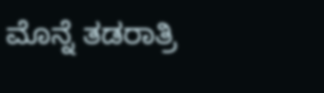ಮೊನ್ನೆ ತಡರಾತ್ರಿ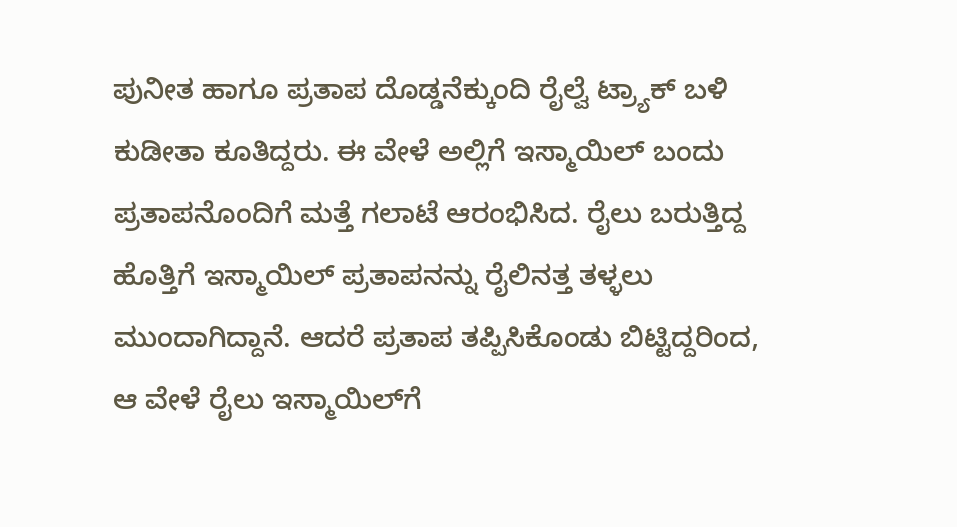ಪುನೀತ ಹಾಗೂ ಪ್ರತಾಪ ದೊಡ್ಡನೆಕ್ಕುಂದಿ ರೈಲ್ವೆ ಟ್ರ್ಯಾಕ್ ಬಳಿ ಕುಡೀತಾ ಕೂತಿದ್ದರು. ಈ ವೇಳೆ ಅಲ್ಲಿಗೆ ಇಸ್ಮಾಯಿಲ್ ಬಂದು ಪ್ರತಾಪನೊಂದಿಗೆ ಮತ್ತೆ ಗಲಾಟೆ ಆರಂಭಿಸಿದ. ರೈಲು ಬರುತ್ತಿದ್ದ ಹೊತ್ತಿಗೆ ಇಸ್ಮಾಯಿಲ್ ಪ್ರತಾಪನನ್ನು ರೈಲಿನತ್ತ ತಳ್ಳಲು ಮುಂದಾಗಿದ್ದಾನೆ. ಆದರೆ ಪ್ರತಾಪ ತಪ್ಪಿಸಿಕೊಂಡು ಬಿಟ್ಟಿದ್ದರಿಂದ, ಆ ವೇಳೆ ರೈಲು ಇಸ್ಮಾಯಿಲ್‌ಗೆ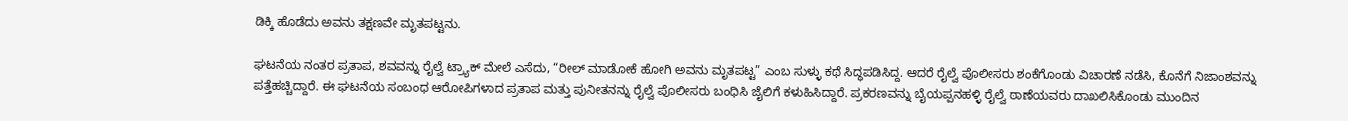ಡಿಕ್ಕಿ ಹೊಡೆದು ಅವನು ತಕ್ಷಣವೇ ಮೃತಪಟ್ಟನು.

ಘಟನೆಯ ನಂತರ ಪ್ರತಾಪ, ಶವವನ್ನು ರೈಲ್ವೆ ಟ್ರ್ಯಾಕ್ ಮೇಲೆ ಎಸೆದು, “ರೀಲ್‌ ಮಾಡೋಕೆ ಹೋಗಿ ಅವನು ಮೃತಪಟ್ಟ” ಎಂಬ ಸುಳ್ಳು ಕಥೆ ಸಿದ್ಧಪಡಿಸಿದ್ದ. ಆದರೆ ರೈಲ್ವೆ ಪೊಲೀಸರು ಶಂಕೆಗೊಂಡು ವಿಚಾರಣೆ ನಡೆಸಿ, ಕೊನೆಗೆ ನಿಜಾಂಶವನ್ನು ಪತ್ತೆಹಚ್ಚಿದ್ದಾರೆ. ಈ ಘಟನೆಯ ಸಂಬಂಧ ಆರೋಪಿಗಳಾದ ಪ್ರತಾಪ ಮತ್ತು ಪುನೀತನನ್ನು ರೈಲ್ವೆ ಪೊಲೀಸರು ಬಂಧಿಸಿ ಜೈಲಿಗೆ ಕಳುಹಿಸಿದ್ದಾರೆ. ಪ್ರಕರಣವನ್ನು ಬೈಯಪ್ಪನಹಳ್ಳಿ ರೈಲ್ವೆ ಠಾಣೆಯವರು ದಾಖಲಿಸಿಕೊಂಡು ಮುಂದಿನ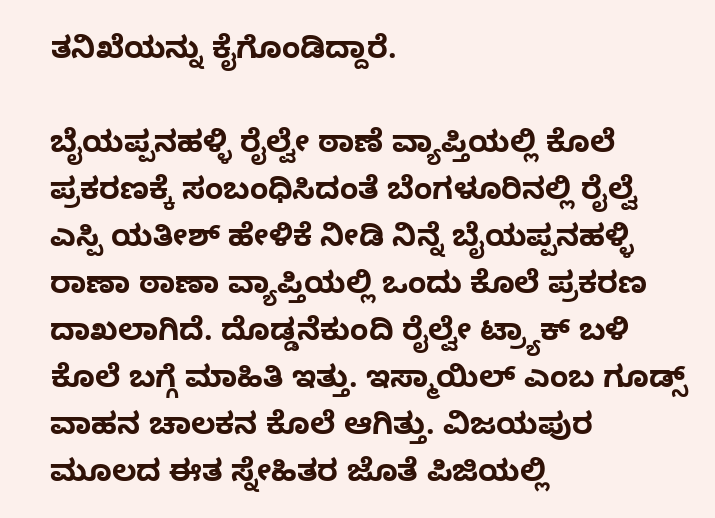ತನಿಖೆಯನ್ನು ಕೈಗೊಂಡಿದ್ದಾರೆ.

ಬೈಯಪ್ಪನಹಳ್ಳಿ ರೈಲ್ವೇ ಠಾಣೆ ವ್ಯಾಪ್ತಿಯಲ್ಲಿ ಕೊಲೆ ಪ್ರಕರಣಕ್ಕೆ ಸಂಬಂಧಿಸಿದಂತೆ ಬೆಂಗಳೂರಿನಲ್ಲಿ ರೈಲ್ವೆ ಎಸ್ಪಿ ಯತೀಶ್ ಹೇಳಿಕೆ ನೀಡಿ ನಿನ್ನೆ ಬೈಯಪ್ಪನಹಳ್ಳಿ ರಾಣಾ ಠಾಣಾ ವ್ಯಾಪ್ತಿಯಲ್ಲಿ ಒಂದು ಕೊಲೆ ಪ್ರಕರಣ ದಾಖಲಾಗಿದೆ. ದೊಡ್ಡನೆಕುಂದಿ ರೈಲ್ವೇ ಟ್ರ್ಯಾಕ್ ಬಳಿ ಕೊಲೆ ಬಗ್ಗೆ ಮಾಹಿತಿ ಇತ್ತು. ಇಸ್ಮಾಯಿಲ್ ಎಂಬ ಗೂಡ್ಸ್ ವಾಹನ ಚಾಲಕನ ಕೊಲೆ ಆಗಿತ್ತು. ವಿಜಯಪುರ ಮೂಲದ ಈತ ಸ್ನೇಹಿತರ ಜೊತೆ ಪಿಜಿಯಲ್ಲಿ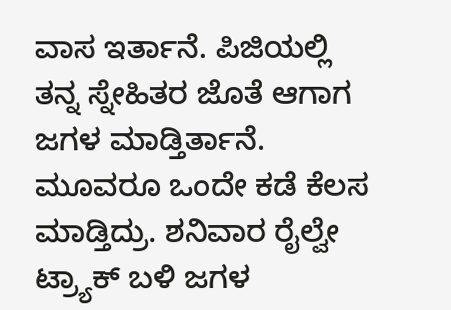ವಾಸ ಇರ್ತಾನೆ. ಪಿಜಿಯಲ್ಲಿ ತನ್ನ ಸ್ನೇಹಿತರ ಜೊತೆ ಆಗಾಗ ಜಗಳ ಮಾಡ್ತಿರ್ತಾನೆ. ಮೂವರೂ ಒಂದೇ ಕಡೆ ಕೆಲಸ ಮಾಡ್ತಿದ್ರು. ಶನಿವಾರ ರೈಲ್ವೇ ಟ್ರ್ಯಾಕ್ ಬಳಿ ಜಗಳ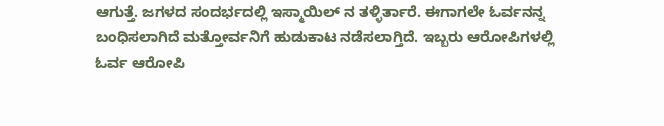ಆಗುತ್ತೆ. ಜಗಳದ ಸಂದರ್ಭದಲ್ಲಿ ಇಸ್ಮಾಯಿಲ್ ನ ತಳ್ಳಿರ್ತಾರೆ. ಈಗಾಗಲೇ ಓರ್ವನನ್ನ ಬಂಧಿಸಲಾಗಿದೆ ಮತ್ತೋರ್ವನಿಗೆ ಹುಡುಕಾಟ ನಡೆಸಲಾಗ್ತಿದೆ. ಇಬ್ಬರು ಆರೋಪಿಗಳಲ್ಲಿ ಓರ್ವ ಆರೋಪಿ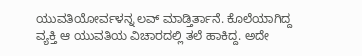ಯುವತಿಯೋರ್ವಳನ್ನ ಲವ್ ಮಾಡ್ತಿರ್ತಾನೆ. ಕೊಲೆಯಾಗಿದ್ದ ವ್ಯಕ್ತಿ ಆ ಯುವತಿಯ ವಿಚಾರದಲ್ಲಿ ತಲೆ ಹಾಕಿದ್ದ. ಅದೇ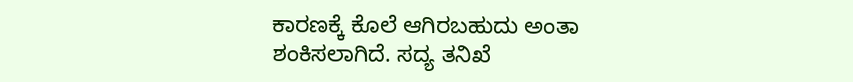ಕಾರಣಕ್ಕೆ ಕೊಲೆ ಆಗಿರಬಹುದು ಅಂತಾ ಶಂಕಿಸಲಾಗಿದೆ. ಸದ್ಯ ತನಿಖೆ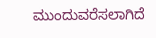ಮುಂದುವರೆಸಲಾಗಿದೆ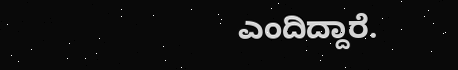ಎಂದಿದ್ದಾರೆ.